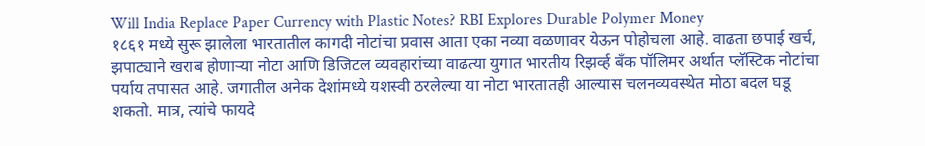Will India Replace Paper Currency with Plastic Notes? RBI Explores Durable Polymer Money
१८६१ मध्ये सुरू झालेला भारतातील कागदी नोटांचा प्रवास आता एका नव्या वळणावर येऊन पोहोचला आहे. वाढता छपाई खर्च, झपाट्याने खराब होणाऱ्या नोटा आणि डिजिटल व्यवहारांच्या वाढत्या युगात भारतीय रिझर्व्ह बँक पॉलिमर अर्थात प्लॅस्टिक नोटांचा पर्याय तपासत आहे. जगातील अनेक देशांमध्ये यशस्वी ठरलेल्या या नोटा भारतातही आल्यास चलनव्यवस्थेत मोठा बदल घडू शकतो. मात्र, त्यांचे फायदे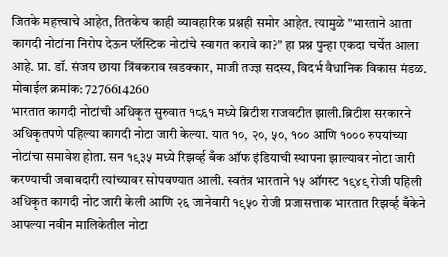जितके महत्त्वाचे आहेत, तितकेच काही व्यावहारिक प्रश्नही समोर आहेत. त्यामुळे "भारताने आता कागदी नोटांना निरोप देऊन प्लॅस्टिक नोटांचे स्वागत करावे का?" हा प्रश्न पुन्हा एकदा चर्चेत आला आहे. प्रा. डॉ. संजय छाया त्रिंबकराव खडक्कार, माजी तज्ज्ञ सदस्य, विदर्भ वैधानिक विकास मंडळ. मोबाईल क्रमांक: 7276614260
भारतात कागदी नोटांची अधिकृत सुरुवात १८६१ मध्ये ब्रिटीश राजवटीत झाली.ब्रिटीश सरकारने अधिकृतपणे पहिल्या कागदी नोटा जारी केल्या. यात १०, २०, ५०, १०० आणि १००० रुपयांच्या नोटांचा समावेश होता. सन १९३५ मध्ये रिझर्व्ह बँक ऑफ इंडियाची स्थापना झाल्यावर नोटा जारी करण्याची जबाबदारी त्यांच्यावर सोपवण्यात आली. स्वतंत्र भारताने १५ ऑगस्ट १९४९ रोजी पहिली अधिकृत कागदी नोट जारी केली आणि २६ जानेवारी १९५० रोजी प्रजासत्ताक भारतात रिझर्व्ह बँकेने आपल्या नवीन मालिकेतील नोटा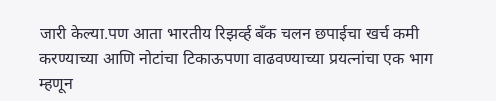जारी केल्या.पण आता भारतीय रिझर्व्ह बँक चलन छपाईचा खर्च कमी करण्याच्या आणि नोटांचा टिकाऊपणा वाढवण्याच्या प्रयत्नांचा एक भाग म्हणून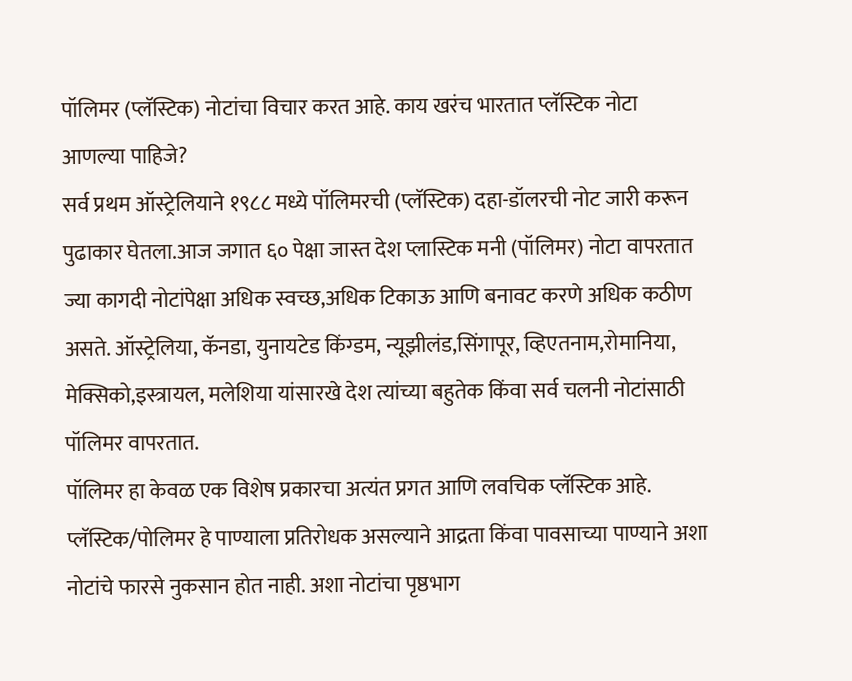पॉलिमर (प्लॅस्टिक) नोटांचा विचार करत आहे. काय खरंच भारतात प्लॅस्टिक नोटा आणल्या पाहिजे?
सर्व प्रथम ऑस्ट्रेलियाने १९८८ मध्ये पॉलिमरची (प्लॅस्टिक) दहा-डॉलरची नोट जारी करून पुढाकार घेतला.आज जगात ६० पेक्षा जास्त देश प्लास्टिक मनी (पॉलिमर) नोटा वापरतात ज्या कागदी नोटांपेक्षा अधिक स्वच्छ,अधिक टिकाऊ आणि बनावट करणे अधिक कठीण असते. ऑस्ट्रेलिया, कॅनडा, युनायटेड किंग्डम, न्यूझीलंड,सिंगापूर, व्हिएतनाम,रोमानिया, मेक्सिको,इस्त्रायल, मलेशिया यांसारखे देश त्यांच्या बहुतेक किंवा सर्व चलनी नोटांसाठी पॉलिमर वापरतात.
पॉलिमर हा केवळ एक विशेष प्रकारचा अत्यंत प्रगत आणि लवचिक प्लॅस्टिक आहे. प्लॅस्टिक/पोलिमर हे पाण्याला प्रतिरोधक असल्याने आद्रता किंवा पावसाच्या पाण्याने अशा नोटांचे फारसे नुकसान होत नाही. अशा नोटांचा पृष्ठभाग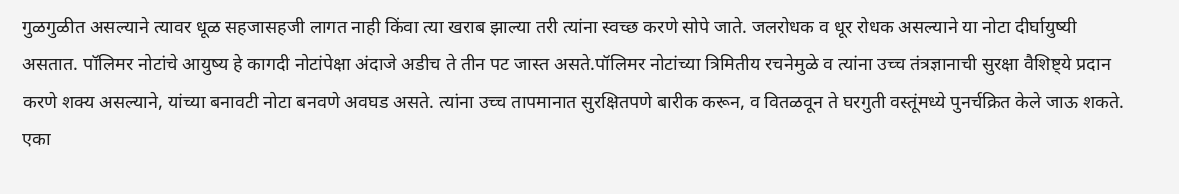गुळगुळीत असल्याने त्यावर धूळ सहजासहजी लागत नाही किंवा त्या खराब झाल्या तरी त्यांना स्वच्छ करणे सोपे जाते. जलरोधक व धूर रोधक असल्याने या नोटा दीर्घायुष्यी असतात. पॉलिमर नोटांचे आयुष्य हे कागदी नोटांपेक्षा अंदाजे अडीच ते तीन पट जास्त असते.पॉलिमर नोटांच्या त्रिमितीय रचनेमुळे व त्यांना उच्च तंत्रज्ञानाची सुरक्षा वैशिष्ट्ये प्रदान करणे शक्य असल्याने, यांच्या बनावटी नोटा बनवणे अवघड असते. त्यांना उच्च तापमानात सुरक्षितपणे बारीक करून, व वितळवून ते घरगुती वस्तूंमध्ये पुनर्चक्रित केले जाऊ शकते. एका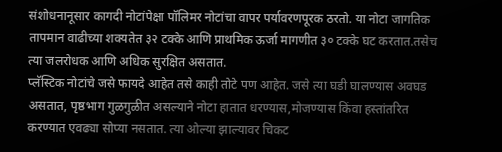संशोधनानूसार कागदी नोटांपेक्षा पॉलिमर नोटांचा वापर पर्यावरणपूरक ठरतो. या नोटा जागतिक तापमान वाढीच्या शक्यतेत ३२ टक्के आणि प्राथमिक ऊर्जा मागणीत ३० टक्के घट करतात.तसेच त्या जलरोधक आणि अधिक सुरक्षित असतात.
प्लॅस्टिक नोटांचे जसे फायदे आहेत तसे काही तोटे पण आहेत. जसे त्या घडी घालण्यास अवघड असतात, पृष्ठभाग गुळगुळीत असल्याने नोटा हातात धरण्यास,मोजण्यास किंवा हस्तांतरित करण्यात एवढ्या सोप्या नसतात. त्या ओल्या झाल्यावर चिकट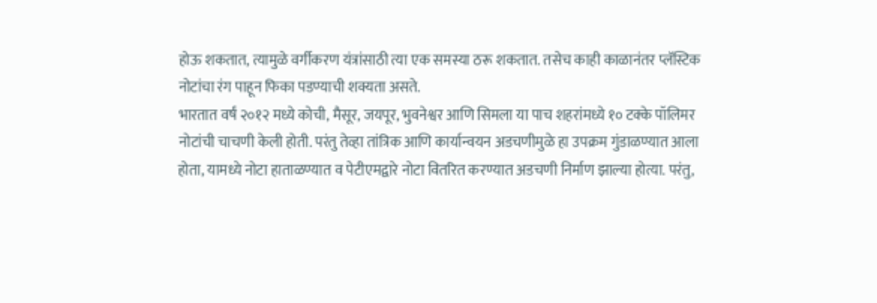होऊ शकतात, त्यामुळे वर्गीकरण यंत्रांसाठी त्या एक समस्या ठरू शकतात. तसेच काही काळानंतर प्लॅस्टिक नोटांचा रंग पाहून फिका पडण्याची शक्यता असते.
भारतात वर्षं २०१२ मध्ये कोची, मैसूर, जयपूर, भुवनेश्वर आणि सिमला या पाच शहरांमध्ये १० टक्के पॉलिमर नोटांची चाचणी केली होती. परंतु तेव्हा तांत्रिक आणि कार्यान्वयन अडचणीमुळे हा उपक्रम गुंडाळण्यात आला होता, यामध्ये नोटा हाताळण्यात व पेटीएमद्वारे नोटा वितरित करण्यात अडचणी निर्माण झाल्या होत्या. परंतु,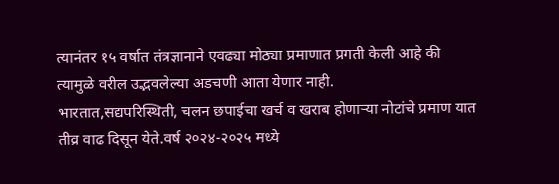त्यानंतर १५ वर्षात तंत्रज्ञानाने एवढ्या मोठ्या प्रमाणात प्रगती केली आहे की त्यामुळे वरील उद्भवलेल्या अडचणी आता येणार नाही.
भारतात,सद्यपरिस्थिती, चलन छपाईचा खर्च व खराब होणाऱ्या नोटांचे प्रमाण यात तीव्र वाढ दिसून येते.वर्ष २०२४-२०२५ मध्ये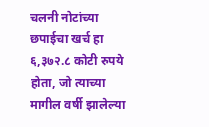चलनी नोटांच्या छपाईचा खर्च हा ६,३७२.८ कोटी रुपये होता, जो त्याच्या मागील वर्षी झालेल्या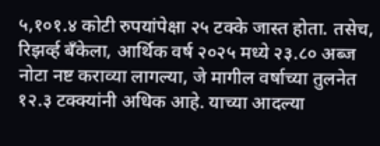५,१०१.४ कोटी रुपयांपेक्षा २५ टक्के जास्त होता. तसेच, रिझर्व्ह बँकेला, आर्थिक वर्ष २०२५ मध्ये २३.८० अब्ज नोटा नष्ट कराव्या लागल्या, जे मागील वर्षाच्या तुलनेत १२.३ टक्क्यांनी अधिक आहे. याच्या आदल्या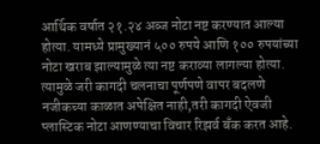आर्थिक वर्षात २१.२४ अब्ज नोटा नष्ट करण्यात आल्या होत्या. यामध्ये प्रामुख्यानं ५०० रुपये आणि १०० रुपयांच्या नोटा खराब झाल्यामुळे त्या नष्ट कराव्या लागल्या होत्या. त्यामुळे जरी कागदी चलनाचा पूर्णपणे वापर बदलणे नजीकच्या काळात अपेक्षित नाही,तरी कागदी ऐवजी प्लास्टिक नोटा आणण्याचा विचार रिझर्व बँक करत आहे.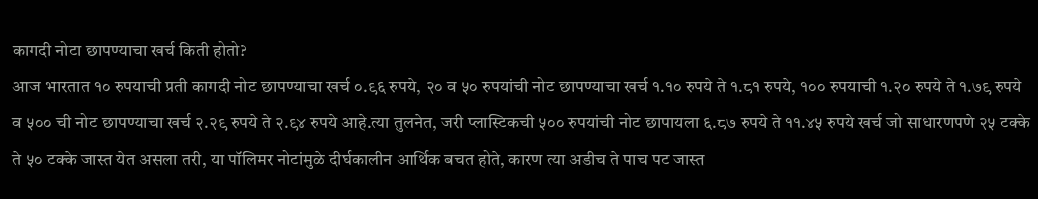कागदी नोटा छापण्याचा खर्च किती होतो?
आज भारतात १० रुपयाची प्रती कागदी नोट छापण्याचा खर्च ०.९६ रुपये, २० व ५० रुपयांची नोट छापण्याचा खर्च १.१० रुपये ते १.८१ रुपये, १०० रुपयाची १.२० रुपये ते १.७९ रुपये व ५०० ची नोट छापण्याचा खर्च २.२९ रुपये ते २.९४ रुपये आहे.त्या तुलनेत, जरी प्लास्टिकची ५०० रुपयांची नोट छापायला ६.८७ रुपये ते ११.४५ रुपये खर्च जो साधारणपणे २५ टक्के ते ५० टक्के जास्त येत असला तरी, या पॉलिमर नोटांमुळे दीर्घकालीन आर्थिक बचत होते, कारण त्या अडीच ते पाच पट जास्त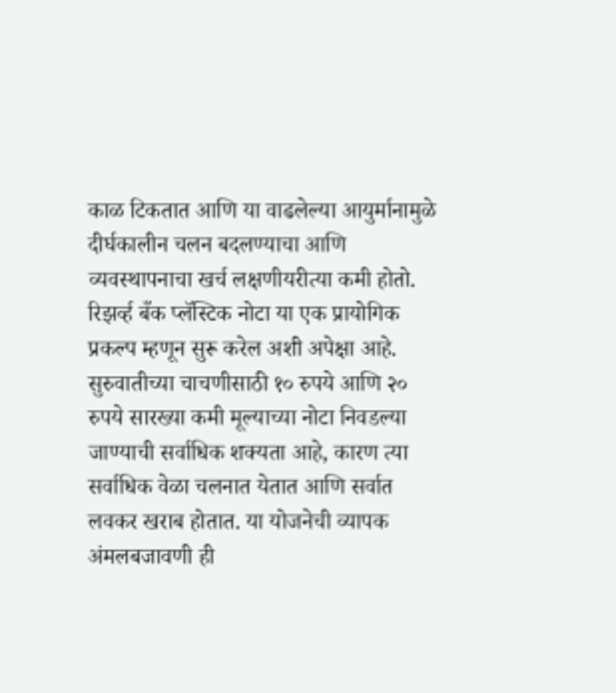काळ टिकतात आणि या वाढलेल्या आयुर्मानामुळे दीर्घकालीन चलन बदलण्याचा आणि व्यवस्थापनाचा खर्च लक्षणीयरीत्या कमी होतो.
रिझर्व्ह बँक प्लॅस्टिक नोटा या एक प्रायोगिक प्रकल्प म्हणून सुरू करेल अशी अपेक्षा आहे. सुरुवातीच्या चाचणीसाठी १० रुपये आणि २० रुपये सारख्या कमी मूल्याच्या नोटा निवडल्या जाण्याची सर्वाधिक शक्यता आहे, कारण त्या सर्वाधिक वेळा चलनात येतात आणि सर्वात लवकर खराब होतात. या योजनेची व्यापक अंमलबजावणी ही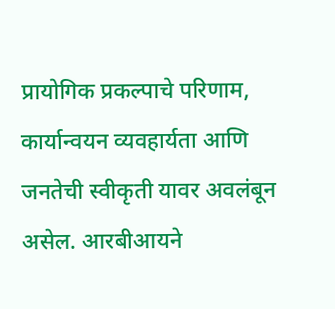प्रायोगिक प्रकल्पाचे परिणाम, कार्यान्वयन व्यवहार्यता आणि जनतेची स्वीकृती यावर अवलंबून असेल. आरबीआयने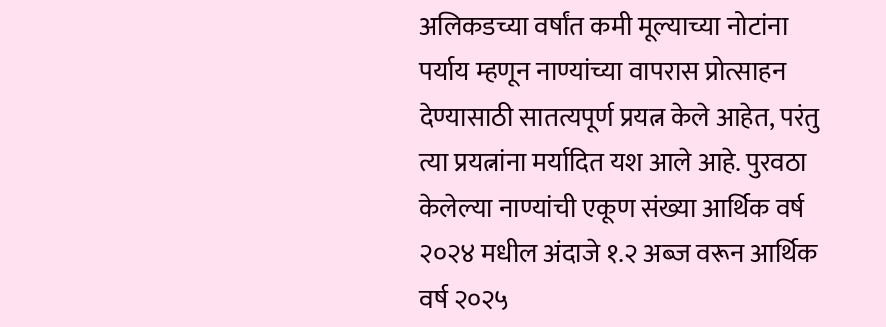अलिकडच्या वर्षांत कमी मूल्याच्या नोटांना पर्याय म्हणून नाण्यांच्या वापरास प्रोत्साहन देण्यासाठी सातत्यपूर्ण प्रयत्न केले आहेत, परंतु त्या प्रयत्नांना मर्यादित यश आले आहे. पुरवठा केलेल्या नाण्यांची एकूण संख्या आर्थिक वर्ष २०२४ मधील अंदाजे १.२ अब्ज वरून आर्थिक वर्ष २०२५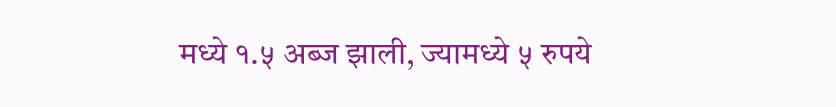मध्ये १.५ अब्ज झाली, ज्यामध्ये ५ रुपये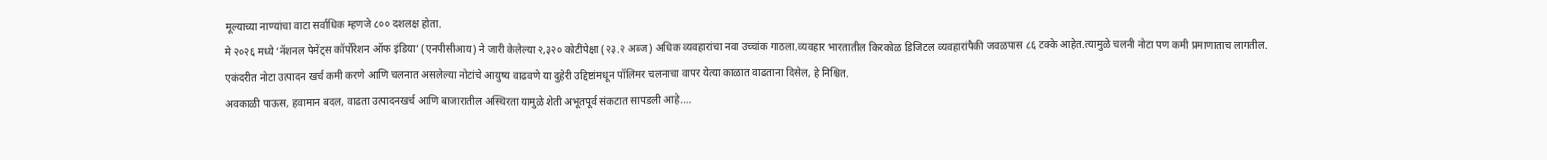मूल्याच्या नाण्यांचा वाटा सर्वाधिक म्हणजे ८०० दशलक्ष होता.
मे २०२६ मध्ये ‘नॅशनल पेमेंट्स कॉर्पोरेशन ऑफ इंडिया’ (एनपीसीआय) ने जारी केलेल्या २,३२० कोटींपेक्षा (२३.२ अब्ज) अधिक व्यवहारांचा नवा उच्चांक गाठला.व्यवहार भारतातील किरकोळ डिजिटल व्यवहारांपैकी जवळपास ८६ टक्के आहेत.त्यामुळे चलनी नोटा पण कमी प्रमाणाताच लागतील.
एकंदरीत नोटा उत्पादन खर्च कमी करणे आणि चलनात असलेल्या नोटांचे आयुष्य वाढवणे या दुहेरी उद्दिष्टांमधून पॉलिमर चलनाचा वापर येत्या काळात वाढताना दिसेल, हे निश्चित.
अवकाळी पाऊस, हवामान बदल, वाढता उत्पादनखर्च आणि बाजारातील अस्थिरता यामुळे शेती अभूतपूर्व संकटात सापडली आहे.…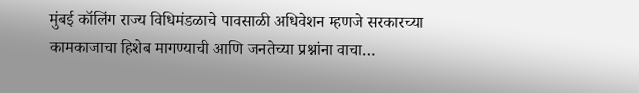मुंबई कॉलिंग राज्य विधिमंडळाचे पावसाळी अधिवेशन म्हणजे सरकारच्या कामकाजाचा हिशेब मागण्याची आणि जनतेच्या प्रश्नांना वाचा…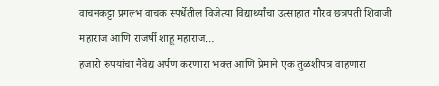वाचनकट्टा प्रगल्भ वाचक स्पर्धेतील विजेत्या विद्यार्थ्यांचा उत्साहात गौरव छत्रपती शिवाजी महाराज आणि राजर्षी शाहू महाराज…
हजारो रुपयांचा नैवेद्य अर्पण करणारा भक्त आणि प्रेमाने एक तुळशीपत्र वाहणारा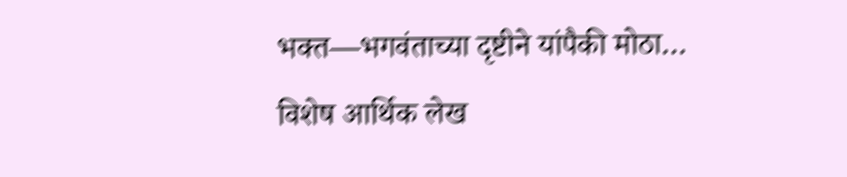भक्त—भगवंताच्या दृष्टीने यांपैकी मोठा…
विशेष आर्थिक लेख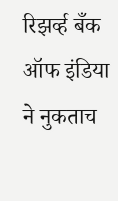रिझर्व्ह बँक ऑफ इंडिया ने नुकताच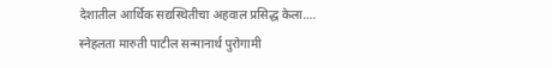देशातील आर्थिक सद्यस्थितीचा अहवाल प्रसिद्ध केला.…
स्नेहलता मारुती पाटील सन्मानार्थ पुरोगामी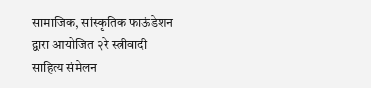सामाजिक, सांस्कृतिक फाऊंडेशन द्वारा आयोजित २रे स्त्रीवादी साहित्य संमेलन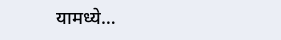यामध्ये…